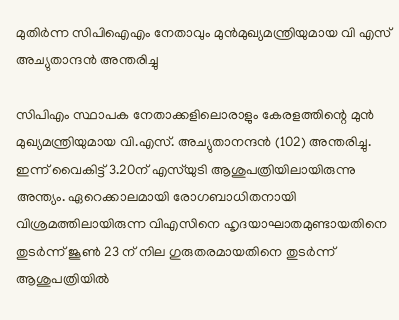മുതിര്‍ന്ന സിപിഐഎം നേതാവും മുന്‍മുഖ്യമന്ത്രിയുമായ വി എസ് അച്യുതാന്ദൻ അന്തരിച്ചു

സിപിഎം സ്ഥാപക നേതാക്കളിലൊരാളും കേരളത്തിന്റെ മുൻ മുഖ്യമന്ത്രിയുമായ വി.എസ്. അച്യുതാനന്ദൻ (102) അന്തരിച്ചു. ഇന്ന് വൈകിട്ട് 3.20ന് എസ്‌യുടി ആശുപത്രിയിലായിരുന്നു അന്ത്യം. ഏറെക്കാലമായി രോഗബാധിതനായി വിശ്രമത്തിലായിരുന്ന വിഎസിനെ ഹൃദയാഘാതമുണ്ടായതിനെ തുടർന്ന് ജൂൺ 23 ന് നില ഗുരുതരമായതിനെ തുടർന്ന് ആശുപത്രിയിൽ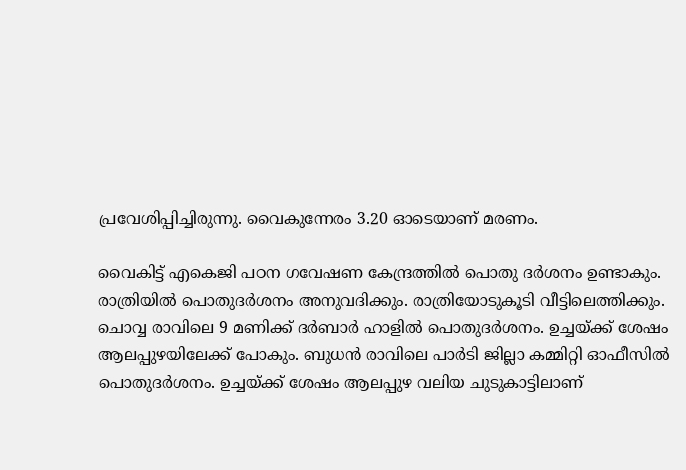പ്രവേശിപ്പിച്ചിരുന്നു. വൈകുന്നേരം 3.20 ഓടെയാണ് മരണം.

വൈകിട്ട് എകെജി പഠന ഗവേഷണ കേന്ദ്രത്തിൽ പൊതു ദർശനം ഉണ്ടാകും. രാത്രിയിൽ പൊതുദർശനം അനുവദിക്കും. രാത്രിയോടുകൂടി വീട്ടിലെത്തിക്കും. ചൊവ്വ രാവിലെ 9 മണിക്ക് ദർബാർ ഹാളിൽ പൊതുദർശനം. ഉച്ചയ്ക്ക് ശേഷം ആലപ്പുഴയിലേക്ക് പോകും. ബുധൻ രാവിലെ പാർടി ജില്ലാ കമ്മിറ്റി ഓഫീസിൽ പൊതുദർശനം. ഉച്ചയ്ക്ക് ശേഷം ആലപ്പുഴ വലിയ ചുടുകാട്ടിലാണ്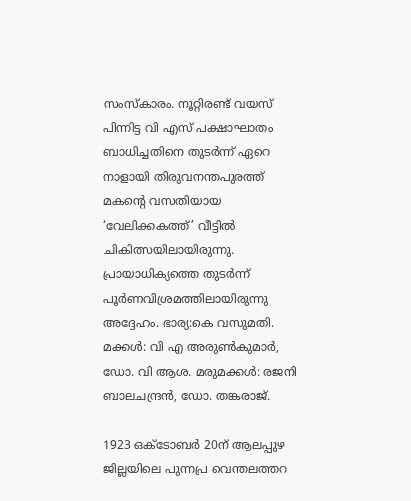സംസ്കാരം. നൂറ്റിരണ്ട് വയസ് പിന്നിട്ട വി എസ് പക്ഷാഘാതം ബാധിച്ചതിനെ തുടർന്ന്‌ ഏറെ നാളായി തിരുവനന്തപുരത്ത്‌ മകന്റെ വസതിയായ ‘വേലിക്കകത്ത്‌’ വീട്ടിൽ ചികിത്സയിലായിരുന്നു. പ്രായാധിക്യത്തെ തുടർന്ന് പൂർണവിശ്രമത്തിലായിരുന്നു അദ്ദേഹം. ഭാര്യ:കെ വസുമതി. മക്കൾ: വി എ അരുൺകുമാർ, ഡോ. വി ആശ. മരുമക്കൾ: രജനി ബാലചന്ദ്രൻ, ഡോ. തങ്കരാജ്‌.

1923 ഒക്‌ടോബർ 20ന്‌ ആലപ്പുഴ ജില്ലയിലെ പുന്നപ്ര വെന്തലത്തറ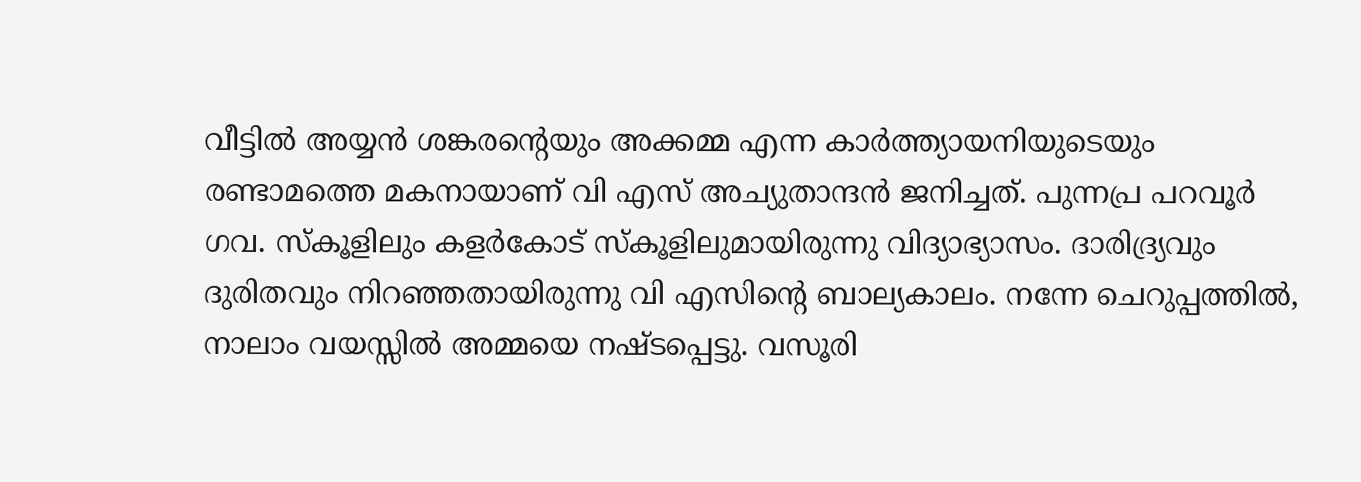വീട്ടിൽ അയ്യൻ ശങ്കരന്റെയും അക്കമ്മ എന്ന കാർത്ത്യായനിയുടെയും രണ്ടാമത്തെ മകനായാണ്‌ വി എസ്‌ അച്യുതാന്ദൻ ജനിച്ചത്‌. പുന്നപ്ര പറവൂർ ഗവ. സ്‌കൂളിലും കളർകോട്‌ സ്‌കൂളിലുമായിരുന്നു വിദ്യാഭ്യാസം. ദാരിദ്ര്യവും ദുരിതവും നിറഞ്ഞതായിരുന്നു വി എസിന്റെ ബാല്യകാലം. നന്നേ ചെറുപ്പത്തില്‍, നാലാം വയസ്സില്‍ അമ്മയെ നഷ്ടപ്പെട്ടു. വസൂരി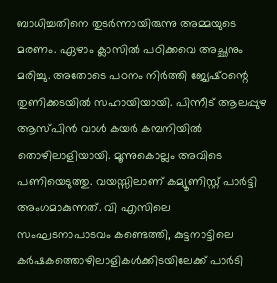ബാധിച്ചതിനെ തുടര്‍ന്നായിരുന്നു അമ്മയുടെ മരണം. ഏഴാം ക്ലാസിൽ പഠിക്കവെ അച്ഛനും മരിച്ചു. അതോടെ പഠനം നിർത്തി ജ്യേഷ്‌ഠന്റെ തുണിക്കടയിൽ സഹായിയായി. പിന്നീട്‌ ആലപ്പുഴ ആസ്‌പിൻ വാൾ കയർ കമ്പനിയിൽ തൊഴിലാളിയായി. മൂന്നുകൊല്ലം അവിടെ പണിയെടുത്തു. വയസ്സിലാണ് കമ്യൂണിസ്റ്റ് പാര്‍ട്ടി അംഗമാകുന്നത്. വി എസിലെ സംഘടനാപാടവം കണ്ടെത്തി, കുട്ടനാട്ടിലെ കര്‍ഷകത്തൊഴിലാളികള്‍ക്കിടയിലേക്ക് പാര്‍ടി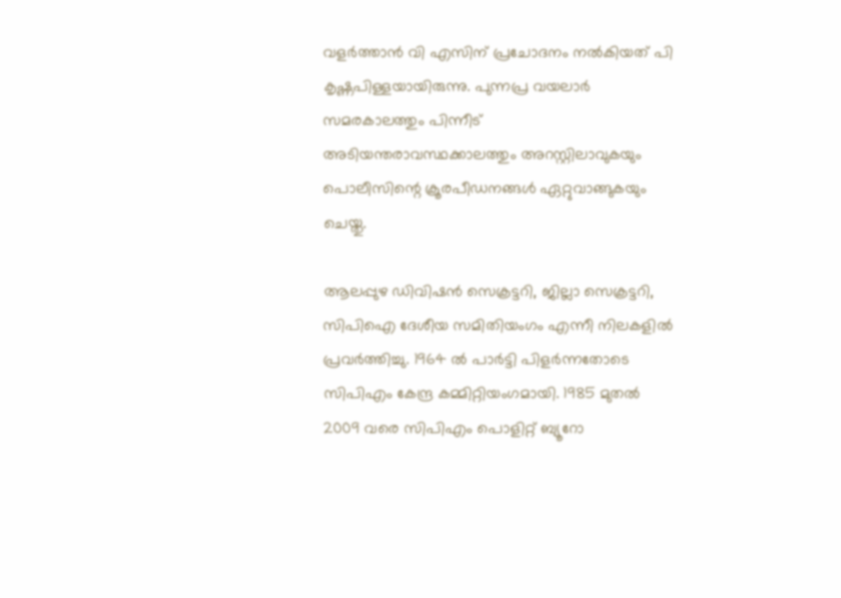വളര്‍ത്താൻ വി എസിന് പ്രചോദനം നൽകിയത് പി കൃഷ്ണപിള്ളയായിരുന്നു. പുന്നപ്ര വയലാര്‍ സമരകാലത്തും പിന്നീട് അടിയന്തരാവസ്ഥക്കാലത്തും അറസ്റ്റിലാവുകയും പൊലീസിന്റെ ക്രൂരപീഡനങ്ങള്‍ ഏറ്റുവാങ്ങുകയും ചെയ്തു.

ആലപ്പുഴ ഡിവിഷൻ സെക്രട്ടറി, ജില്ലാ സെക്രട്ടറി, സിപിഐ ദേശീയ സമിതിയംഗം എന്നീ നിലകളിൽ പ്രവർത്തിച്ചു. 1964 ൽ പാർട്ടി പിളർന്നതോടെ സിപിഎം കേന്ദ്ര കമ്മിറ്റിയംഗമായി. 1985 മുതൽ 2009 വരെ സിപിഎം പൊളിറ്റ് ബ്യൂറോ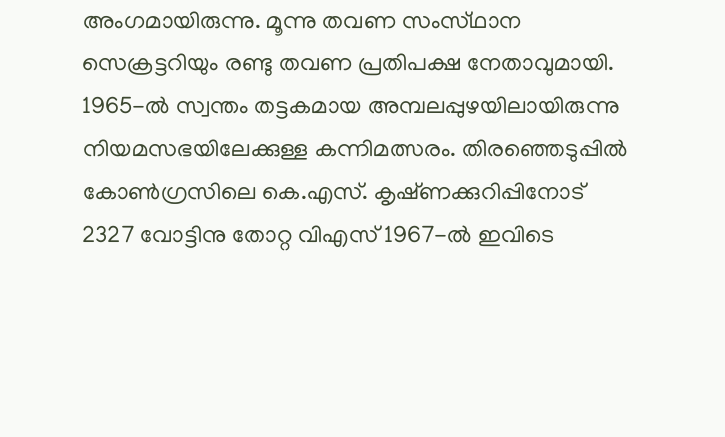അംഗമായിരുന്നു. മൂന്നു തവണ സംസ്‌ഥാന സെക്രട്ടറിയും രണ്ടു തവണ പ്രതിപക്ഷ നേതാവുമായി. 1965-ൽ സ്വന്തം തട്ടകമായ അമ്പലപ്പുഴയിലായിരുന്നു നിയമസഭയിലേക്കുള്ള കന്നിമത്സരം. തിരഞ്ഞെടുപ്പിൽ കോൺഗ്രസിലെ കെ.എസ്. കൃഷ്‌ണക്കുറിപ്പിനോട് 2327 വോട്ടിനു തോറ്റ വിഎസ് 1967-ൽ ഇവിടെ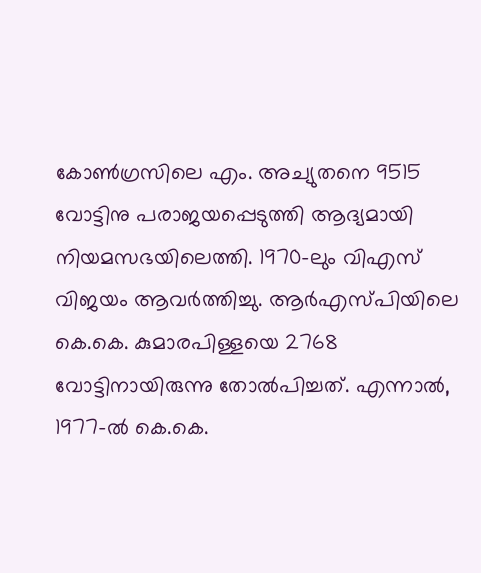കോൺഗ്രസിലെ എം. അച്യുതനെ 9515 വോട്ടിനു പരാജയപ്പെടുത്തി ആദ്യമായി നിയമസഭയിലെത്തി. 1970-ലും വിഎസ് വിജയം ആവർത്തിച്ചു. ആർഎസ്പിയിലെ കെ.കെ. കുമാരപിള്ളയെ 2768 വോട്ടിനായിരുന്നു തോൽപിച്ചത്. എന്നാൽ, 1977-ൽ കെ.കെ.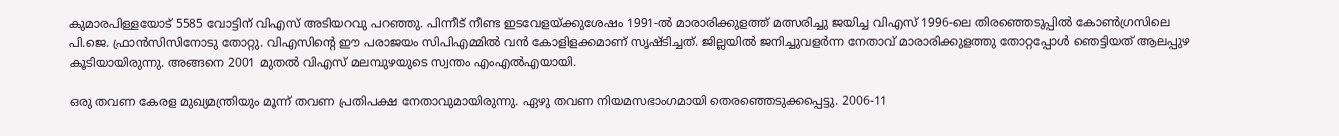കുമാരപിള്ളയോട് 5585 വോട്ടിന് വിഎസ് അടിയറവു പറഞ്ഞു. പിന്നീട് നീണ്ട ഇടവേളയ്‌ക്കുശേഷം 1991-ൽ മാരാരിക്കുളത്ത് മത്സരിച്ചു ജയിച്ച വിഎസ് 1996-ലെ തിരഞ്ഞെടുപ്പിൽ കോൺഗ്രസിലെ പി.ജെ. ഫ്രാൻസിസിനോടു തോറ്റു. വിഎസിന്റെ ഈ പരാജയം സിപിഎമ്മിൽ വൻ കോളിളക്കമാണ് സൃഷ്‌ടിച്ചത്. ജില്ലയിൽ ജനിച്ചുവളർന്ന നേതാവ് മാരാരിക്കുളത്തു തോറ്റപ്പോൾ ഞെട്ടിയത് ആലപ്പുഴ കൂടിയായിരുന്നു. അങ്ങനെ 2001 മുതൽ വിഎസ് മലമ്പുഴയുടെ സ്വന്തം എംഎൽഎയായി.

ഒരു തവണ കേരള മുഖ്യമന്ത്രിയും മൂന്ന്‌ തവണ പ്രതിപക്ഷ നേതാവുമായിരുന്നു. ഏഴു തവണ നിയമസഭാംഗമായി തെരഞ്ഞെടുക്കപ്പെട്ടു. 2006-11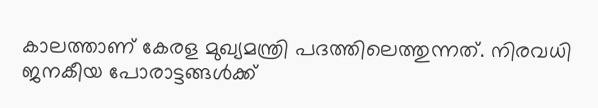കാലത്താണ്‌ കേരള മുഖ്യമന്ത്രി പദത്തിലെത്തുന്നത്. നിരവധി ജനകീയ പോരാട്ടങ്ങൾക്ക്‌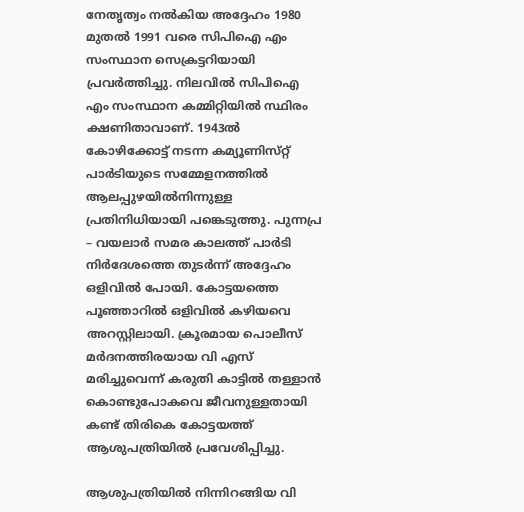നേതൃത്വം നൽകിയ അദ്ദേഹം 1980 മുതൽ 1991 വരെ സിപിഐ എം സംസ്ഥാന സെക്രട്ടറിയായി പ്രവർത്തിച്ചു. നിലവിൽ സിപിഐ എം സംസ്ഥാന കമ്മിറ്റിയിൽ സ്ഥിരം ക്ഷണിതാവാണ്. 1943ൽ കോഴിക്കോട്ട്‌ നടന്ന കമ്യൂണിസ്‌റ്റ്‌ പാർടിയുടെ സമ്മേളനത്തിൽ ആലപ്പുഴയിൽനിന്നുള്ള പ്രതിനിധിയായി പങ്കെടുത്തു. പുന്നപ്ര – വയലാർ സമര കാലത്ത്‌ പാർടി നിർദേശത്തെ തുടർന്ന്‌ അദ്ദേഹം ഒളിവിൽ പോയി. കോട്ടയത്തെ പൂഞ്ഞാറിൽ ഒളിവിൽ കഴിയവെ അറസ്റ്റിലായി. ക്രൂരമായ പൊലീസ്‌ മർദനത്തിരയായ വി എസ്‌ മരിച്ചുവെന്ന്‌ കരുതി കാട്ടിൽ തള്ളാൻ കൊണ്ടുപോകവെ ജീവനുള്ളതായി കണ്ട്‌ തിരികെ കോട്ടയത്ത്‌ ആശുപത്രിയിൽ പ്രവേശിപ്പിച്ചു.

ആശുപത്രിയിൽ നിന്നിറങ്ങിയ വി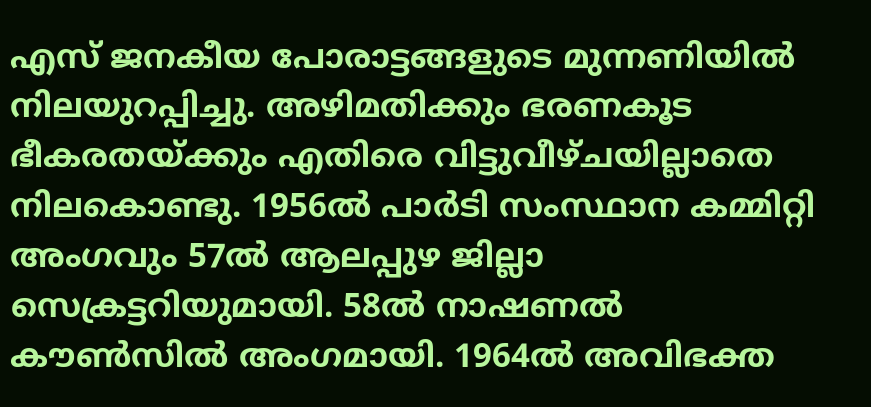എസ്‌ ജനകീയ പോരാട്ടങ്ങളുടെ മുന്നണിയിൽ നിലയുറപ്പിച്ചു. അഴിമതിക്കും ഭരണകൂട ഭീകരതയ്‌ക്കും എതിരെ വിട്ടുവീഴ്‌ചയില്ലാതെ നിലകൊണ്ടു. 1956ൽ പാർടി സംസ്ഥാന കമ്മിറ്റി അംഗവും 57ൽ ആലപ്പുഴ ജില്ലാ സെക്രട്ടറിയുമായി. 58ൽ നാഷണൽ കൗൺസിൽ അംഗമായി. 1964ൽ അവിഭക്ത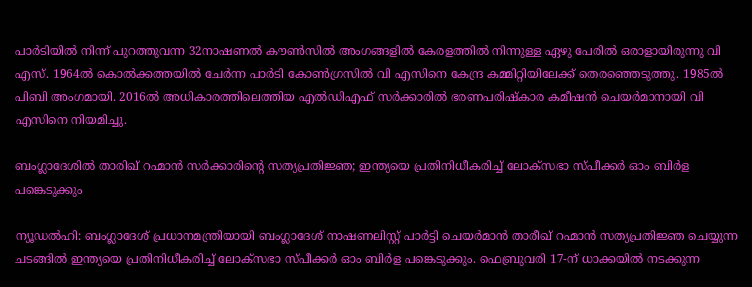പാർടിയിൽ നിന്ന്‌ പുറത്തുവന്ന 32നാഷണൽ കൗൺസിൽ അംഗങ്ങളിൽ കേരളത്തിൽ നിന്നുള്ള ഏഴു പേരിൽ ഒരാളായിരുന്നു വി എസ്‌. 1964ൽ കൊൽക്കത്തയിൽ ചേർന്ന പാർടി കോൺഗ്രസിൽ വി എസിനെ കേന്ദ്ര കമ്മിറ്റിയിലേക്ക്‌ തെരഞ്ഞെടുത്തു. 1985ൽ പിബി അംഗമായി. 2016ൽ അധികാരത്തിലെത്തിയ എൽഡിഎഫ് സർക്കാരിൽ‌ ഭരണപരിഷ്കാര കമീഷൻ ചെയർമാനായി വി എസിനെ നിയമിച്ചു.

ബംഗ്ലാദേശിൽ താരിഖ് റഹ്മാൻ സർക്കാരിന്റെ സത്യപ്രതിജ്ഞ; ഇന്ത്യയെ പ്രതിനിധീകരിച്ച് ലോക്സഭാ സ്പീക്കർ ഓം ബിർള പങ്കെടുക്കും

ന്യൂഡൽഹി: ബംഗ്ലാദേശ് പ്രധാനമന്ത്രിയായി ബംഗ്ലാദേശ് നാഷണലിസ്റ്റ് പാർട്ടി ചെയർമാൻ താരീഖ് റഹ്മാൻ സത്യപ്രതിജ്ഞ ചെയ്യുന്ന ചടങ്ങിൽ ഇന്ത്യയെ പ്രതിനിധീകരിച്ച് ലോക്സഭാ സ്പീക്കർ ഓം ബിർള പങ്കെടുക്കും. ഫെബ്രുവരി 17-ന് ധാക്കയിൽ നടക്കുന്ന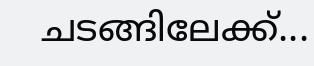ചടങ്ങിലേക്ക്...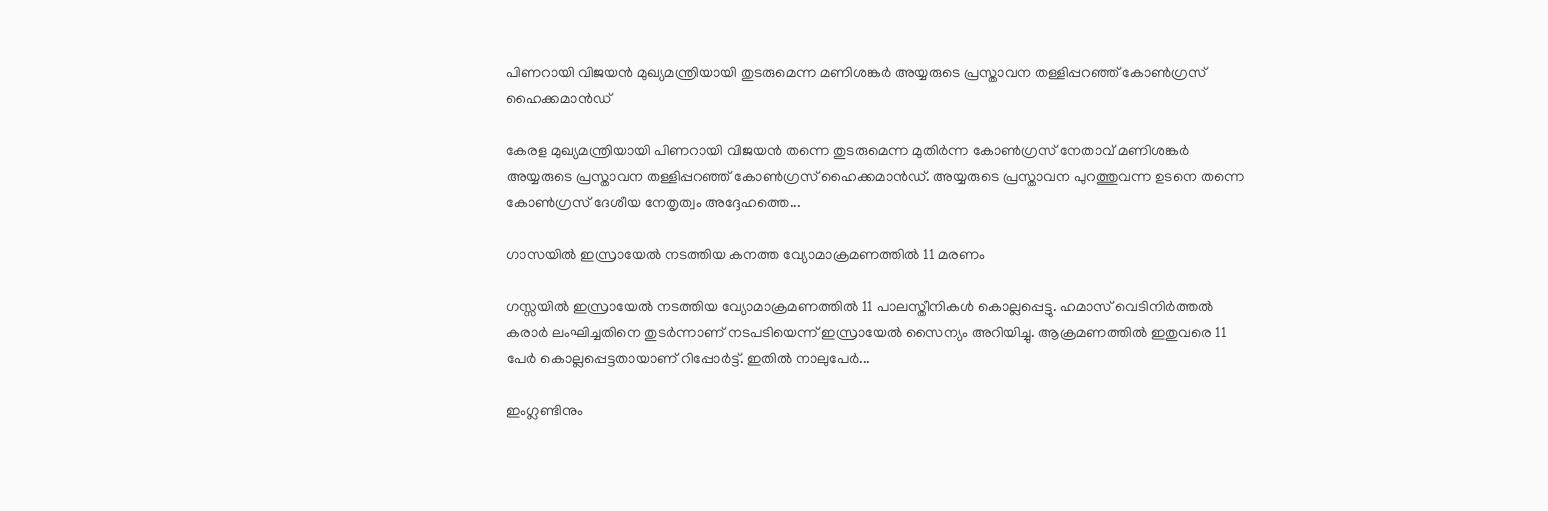പിണറായി വിജയൻ മുഖ്യമന്ത്രിയായി തുടരുമെന്ന മണിശങ്കർ അയ്യരുടെ പ്രസ്താവന തള്ളിപ്പറഞ്ഞ് കോൺഗ്രസ് ഹൈക്കമാൻഡ്

കേരള മുഖ്യമന്ത്രിയായി പിണറായി വിജയൻ തന്നെ തുടരുമെന്ന മുതിർന്ന കോൺഗ്രസ് നേതാവ് മണിശങ്കർ അയ്യരുടെ പ്രസ്താവന തള്ളിപ്പറഞ്ഞ് കോൺഗ്രസ് ഹൈക്കമാൻഡ്. അയ്യരുടെ പ്രസ്താവന പുറത്തുവന്ന ഉടനെ തന്നെ കോൺഗ്രസ് ദേശീയ നേതൃത്വം അദ്ദേഹത്തെ...

ഗാസയിൽ ഇസ്രായേൽ നടത്തിയ കനത്ത വ്യോമാക്രമണത്തിൽ 11 മരണം

ഗസ്സയിൽ ഇസ്രായേൽ നടത്തിയ വ്യോമാക്രമണത്തിൽ 11 പാലസ്തീനികൾ കൊല്ലപ്പെട്ടു. ഹമാസ് വെടിനിർത്തൽ കരാർ ലംഘിച്ചതിനെ തുടർന്നാണ് നടപടിയെന്ന് ഇസ്രായേൽ സൈന്യം അറിയിച്ചു. ആക്രമണത്തിൽ ഇതുവരെ 11 പേർ കൊല്ലപ്പെട്ടതായാണ് റിപ്പോർട്ട്. ഇതിൽ നാലുപേർ...

ഇംഗ്ലണ്ടിനും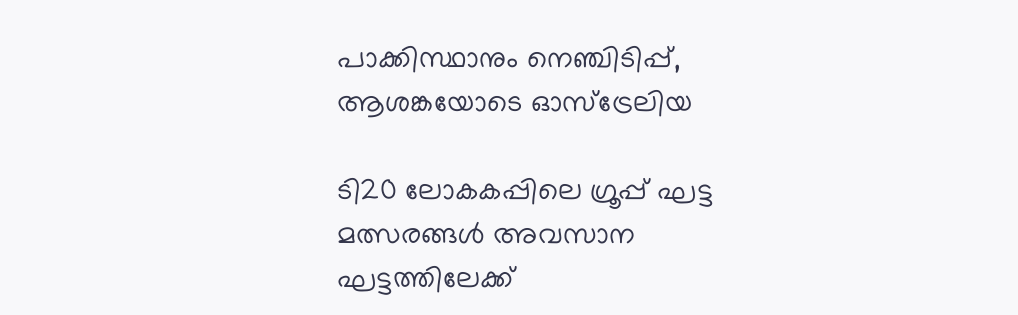പാക്കിസ്ഥാനും നെഞ്ചിടിപ്പ്, ആശങ്കയോടെ ഓസ്ട്രേലിയ

ടി20 ലോകകപ്പിലെ ഗ്രൂപ്പ് ഘട്ട മത്സരങ്ങൾ അവസാന ഘട്ടത്തിലേക്ക്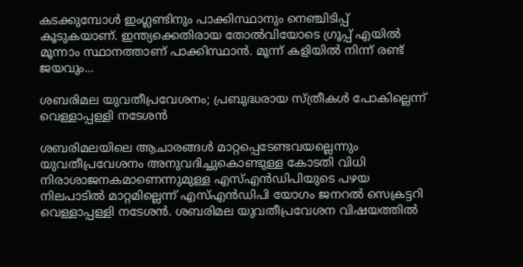കടക്കുമ്പോൾ ഇംഗ്ലണ്ടിനും പാക്കിസ്ഥാനും നെഞ്ചിടിപ്പ് കൂടുകയാണ്. ഇന്ത്യക്കെതിരായ തോൽവിയോടെ ഗ്രൂപ്പ് എയിൽ മൂന്നാം സ്ഥാനത്താണ് പാക്കിസ്ഥാൻ. മൂന്ന് കളിയിൽ നിന്ന് രണ്ട് ജയവും...

ശബരിമല യുവതീപ്രവേശനം; പ്രബുദ്ധരായ സ്ത്രീകൾ പോകില്ലെന്ന് വെള്ളാപ്പള്ളി നടേശൻ

ശബരിമലയിലെ ആചാരങ്ങൾ മാറ്റപ്പെടേണ്ടവയല്ലെന്നും യുവതീപ്രവേശനം അനുവദിച്ചുകൊണ്ടുള്ള കോടതി വിധി നിരാശാജനകമാണെന്നുമുള്ള എസ്എൻഡിപിയുടെ പഴയ നിലപാടിൽ മാറ്റമില്ലെന്ന് എസ്എൻഡിപി യോഗം ജനറൽ സെക്രട്ടറി വെള്ളാപ്പള്ളി നടേശൻ. ശബരിമല യുവതീപ്രവേശന വിഷയത്തിൽ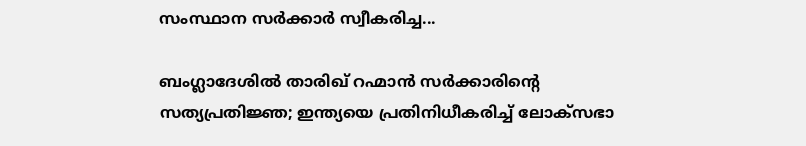സംസ്ഥാന സർക്കാർ സ്വീകരിച്ച...

ബംഗ്ലാദേശിൽ താരിഖ് റഹ്മാൻ സർക്കാരിന്റെ സത്യപ്രതിജ്ഞ; ഇന്ത്യയെ പ്രതിനിധീകരിച്ച് ലോക്സഭാ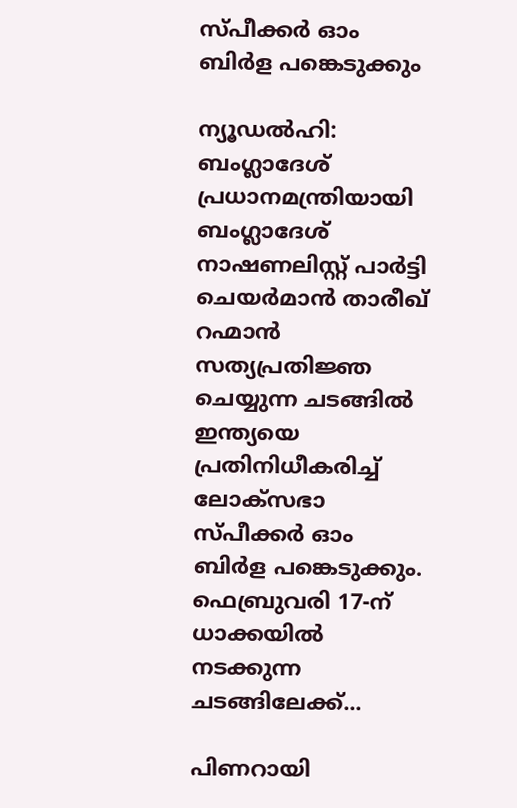സ്പീക്കർ ഓം ബിർള പങ്കെടുക്കും

ന്യൂഡൽഹി: ബംഗ്ലാദേശ് പ്രധാനമന്ത്രിയായി ബംഗ്ലാദേശ് നാഷണലിസ്റ്റ് പാർട്ടി ചെയർമാൻ താരീഖ് റഹ്മാൻ സത്യപ്രതിജ്ഞ ചെയ്യുന്ന ചടങ്ങിൽ ഇന്ത്യയെ പ്രതിനിധീകരിച്ച് ലോക്സഭാ സ്പീക്കർ ഓം ബിർള പങ്കെടുക്കും. ഫെബ്രുവരി 17-ന് ധാക്കയിൽ നടക്കുന്ന ചടങ്ങിലേക്ക്...

പിണറായി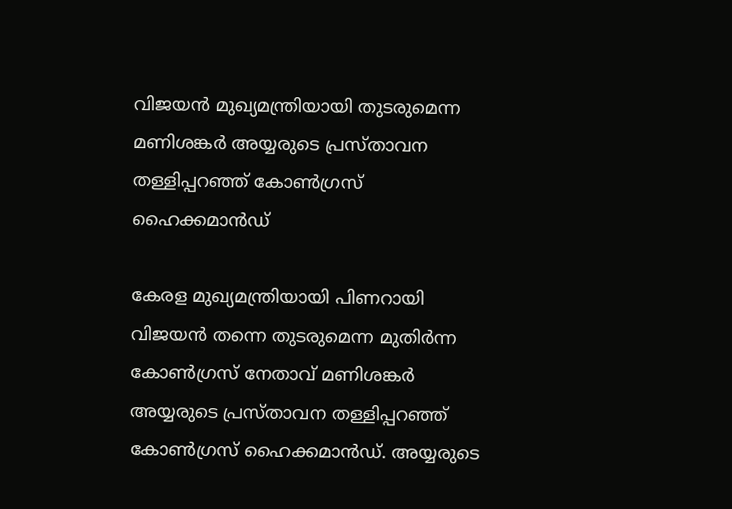വിജയൻ മുഖ്യമന്ത്രിയായി തുടരുമെന്ന മണിശങ്കർ അയ്യരുടെ പ്രസ്താവന തള്ളിപ്പറഞ്ഞ് കോൺഗ്രസ് ഹൈക്കമാൻഡ്

കേരള മുഖ്യമന്ത്രിയായി പിണറായി വിജയൻ തന്നെ തുടരുമെന്ന മുതിർന്ന കോൺഗ്രസ് നേതാവ് മണിശങ്കർ അയ്യരുടെ പ്രസ്താവന തള്ളിപ്പറഞ്ഞ് കോൺഗ്രസ് ഹൈക്കമാൻഡ്. അയ്യരുടെ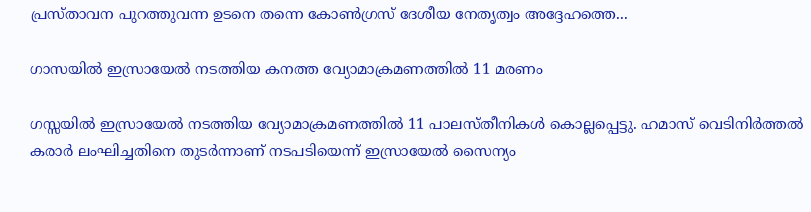പ്രസ്താവന പുറത്തുവന്ന ഉടനെ തന്നെ കോൺഗ്രസ് ദേശീയ നേതൃത്വം അദ്ദേഹത്തെ...

ഗാസയിൽ ഇസ്രായേൽ നടത്തിയ കനത്ത വ്യോമാക്രമണത്തിൽ 11 മരണം

ഗസ്സയിൽ ഇസ്രായേൽ നടത്തിയ വ്യോമാക്രമണത്തിൽ 11 പാലസ്തീനികൾ കൊല്ലപ്പെട്ടു. ഹമാസ് വെടിനിർത്തൽ കരാർ ലംഘിച്ചതിനെ തുടർന്നാണ് നടപടിയെന്ന് ഇസ്രായേൽ സൈന്യം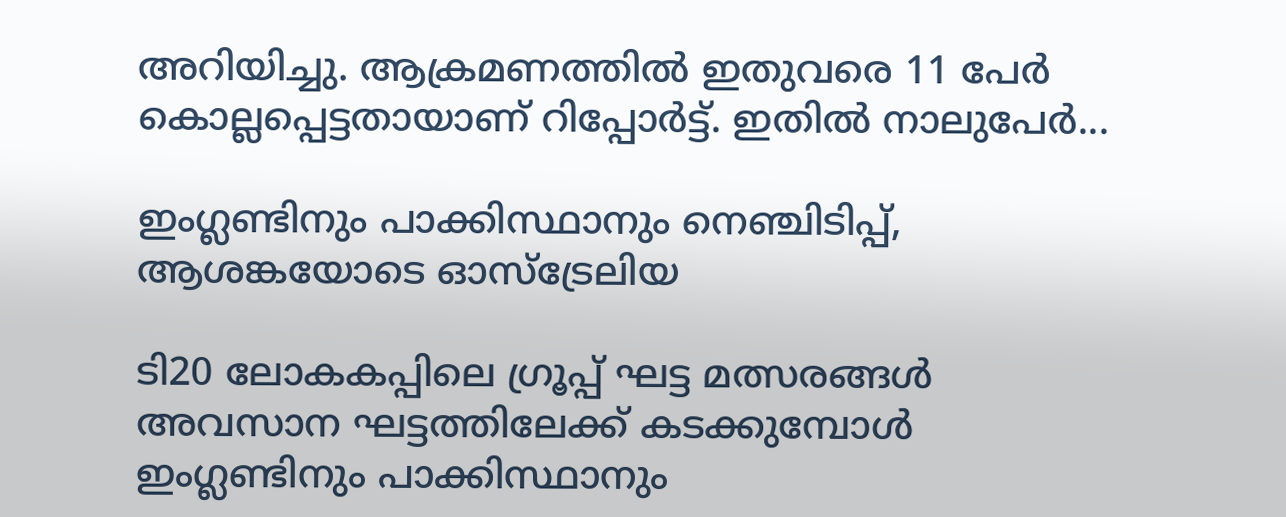അറിയിച്ചു. ആക്രമണത്തിൽ ഇതുവരെ 11 പേർ കൊല്ലപ്പെട്ടതായാണ് റിപ്പോർട്ട്. ഇതിൽ നാലുപേർ...

ഇംഗ്ലണ്ടിനും പാക്കിസ്ഥാനും നെഞ്ചിടിപ്പ്, ആശങ്കയോടെ ഓസ്ട്രേലിയ

ടി20 ലോകകപ്പിലെ ഗ്രൂപ്പ് ഘട്ട മത്സരങ്ങൾ അവസാന ഘട്ടത്തിലേക്ക് കടക്കുമ്പോൾ ഇംഗ്ലണ്ടിനും പാക്കിസ്ഥാനും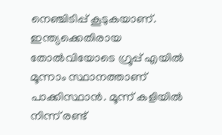നെഞ്ചിടിപ്പ് കൂടുകയാണ്. ഇന്ത്യക്കെതിരായ തോൽവിയോടെ ഗ്രൂപ്പ് എയിൽ മൂന്നാം സ്ഥാനത്താണ് പാക്കിസ്ഥാൻ. മൂന്ന് കളിയിൽ നിന്ന് രണ്ട്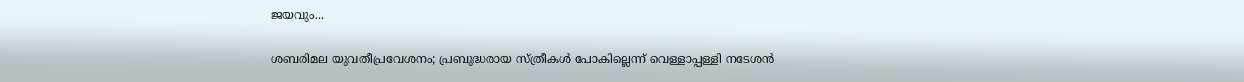ജയവും...

ശബരിമല യുവതീപ്രവേശനം; പ്രബുദ്ധരായ സ്ത്രീകൾ പോകില്ലെന്ന് വെള്ളാപ്പള്ളി നടേശൻ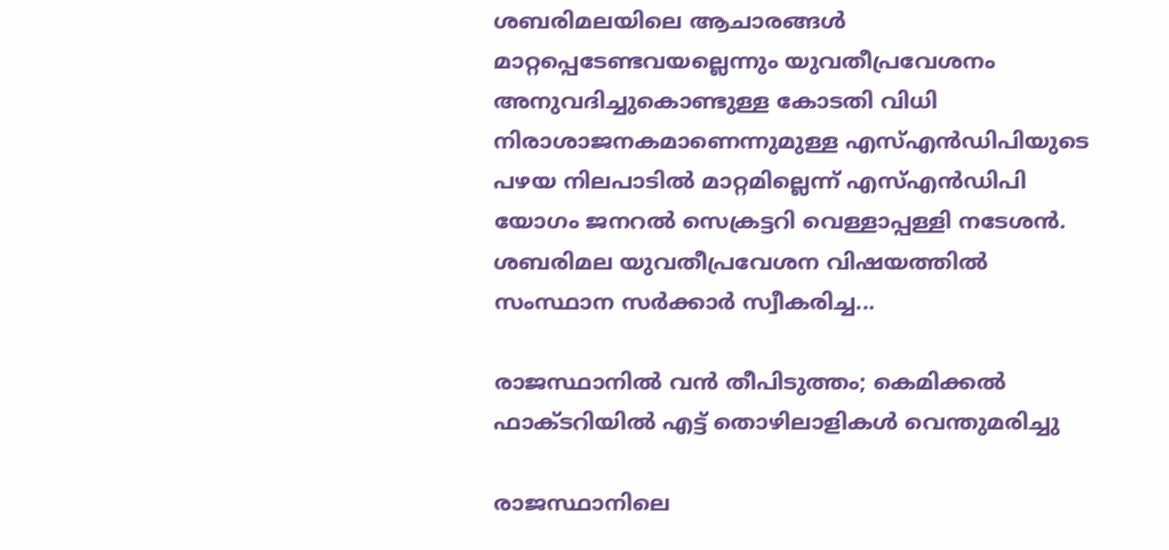ശബരിമലയിലെ ആചാരങ്ങൾ മാറ്റപ്പെടേണ്ടവയല്ലെന്നും യുവതീപ്രവേശനം അനുവദിച്ചുകൊണ്ടുള്ള കോടതി വിധി നിരാശാജനകമാണെന്നുമുള്ള എസ്എൻഡിപിയുടെ പഴയ നിലപാടിൽ മാറ്റമില്ലെന്ന് എസ്എൻഡിപി യോഗം ജനറൽ സെക്രട്ടറി വെള്ളാപ്പള്ളി നടേശൻ. ശബരിമല യുവതീപ്രവേശന വിഷയത്തിൽ സംസ്ഥാന സർക്കാർ സ്വീകരിച്ച...

രാജസ്ഥാനിൽ വൻ തീപിടുത്തം; കെമിക്കൽ ഫാക്ടറിയിൽ എട്ട് തൊഴിലാളികൾ വെന്തുമരിച്ചു

രാജസ്ഥാനിലെ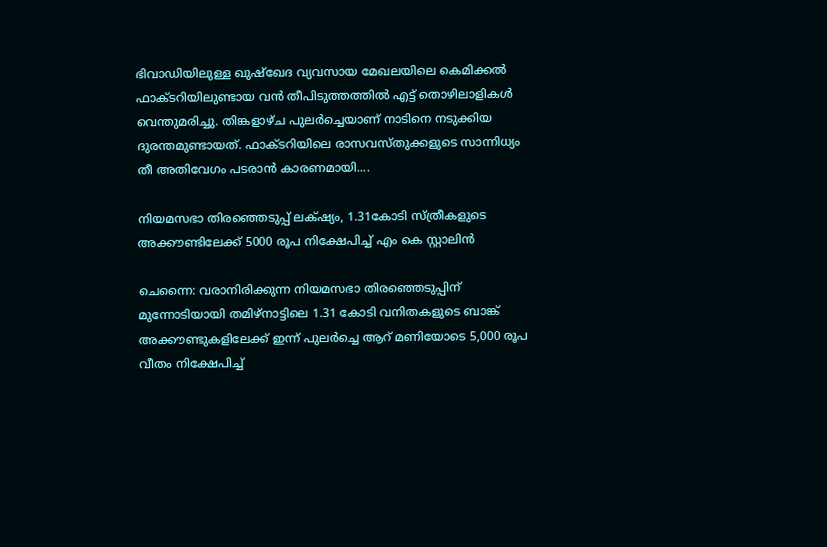ഭിവാഡിയിലുള്ള ഖുഷ്ഖേദ വ്യവസായ മേഖലയിലെ കെമിക്കൽ ഫാക്ടറിയിലുണ്ടായ വൻ തീപിടുത്തത്തിൽ എട്ട് തൊഴിലാളികൾ വെന്തുമരിച്ചു. തിങ്കളാഴ്ച പുലർച്ചെയാണ് നാടിനെ നടുക്കിയ ദുരന്തമുണ്ടായത്. ഫാക്ടറിയിലെ രാസവസ്തുക്കളുടെ സാന്നിധ്യം തീ അതിവേഗം പടരാൻ കാരണമായി....

നിയമസഭാ തിരഞ്ഞെടുപ്പ് ലക്‌ഷ്യം, 1.31കോടി സ്ത്രീകളുടെ അക്കൗണ്ടിലേക്ക് 5000 രൂപ നിക്ഷേപിച്ച് എം കെ സ്റ്റാലിൻ

ചെന്നൈ: വരാനിരിക്കുന്ന നിയമസഭാ തിരഞ്ഞെടുപ്പിന് മുന്നോടിയായി തമിഴ്നാട്ടിലെ 1.31 കോടി വനിതകളുടെ ബാങ്ക് അക്കൗണ്ടുകളിലേക്ക് ഇന്ന് പുലർച്ചെ ആറ് മണിയോടെ 5,000 രൂപ വീതം നിക്ഷേപിച്ച്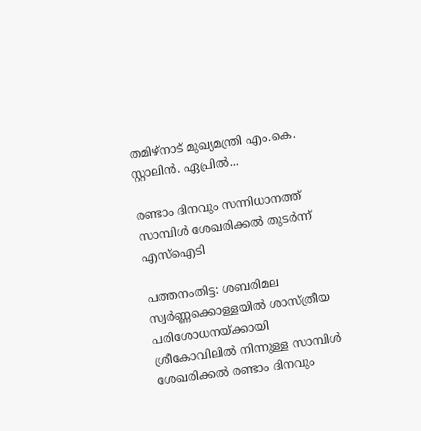തമിഴ്നാട് മുഖ്യമന്ത്രി എം.കെ. സ്റ്റാലിൻ. ഏപ്രിൽ...

രണ്ടാം ദിനവും സന്നിധാനത്ത് സാമ്പിൾ ശേഖരിക്കൽ തുടർന്ന് എസ്ഐടി

പത്തനംതിട്ട: ശബരിമല സ്വർണ്ണക്കൊള്ളയിൽ ശാസ്ത്രീയ പരിശോധനയ്ക്കായി ശ്രീകോവിലിൽ നിന്നുള്ള സാമ്പിൾ ശേഖരിക്കൽ രണ്ടാം ദിനവും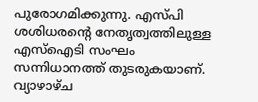പുരോഗമിക്കുന്നു. എസ്പി ശശിധരന്റെ നേതൃത്വത്തിലുള്ള എസ്ഐടി സംഘം സന്നിധാനത്ത് തുടരുകയാണ്. വ്യാഴാഴ്ച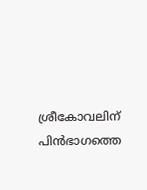ശ്രീകോവലിന് പിൻഭാഗത്തെ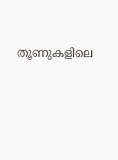തൂണുകളിലെ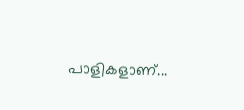പാളികളാണ്...